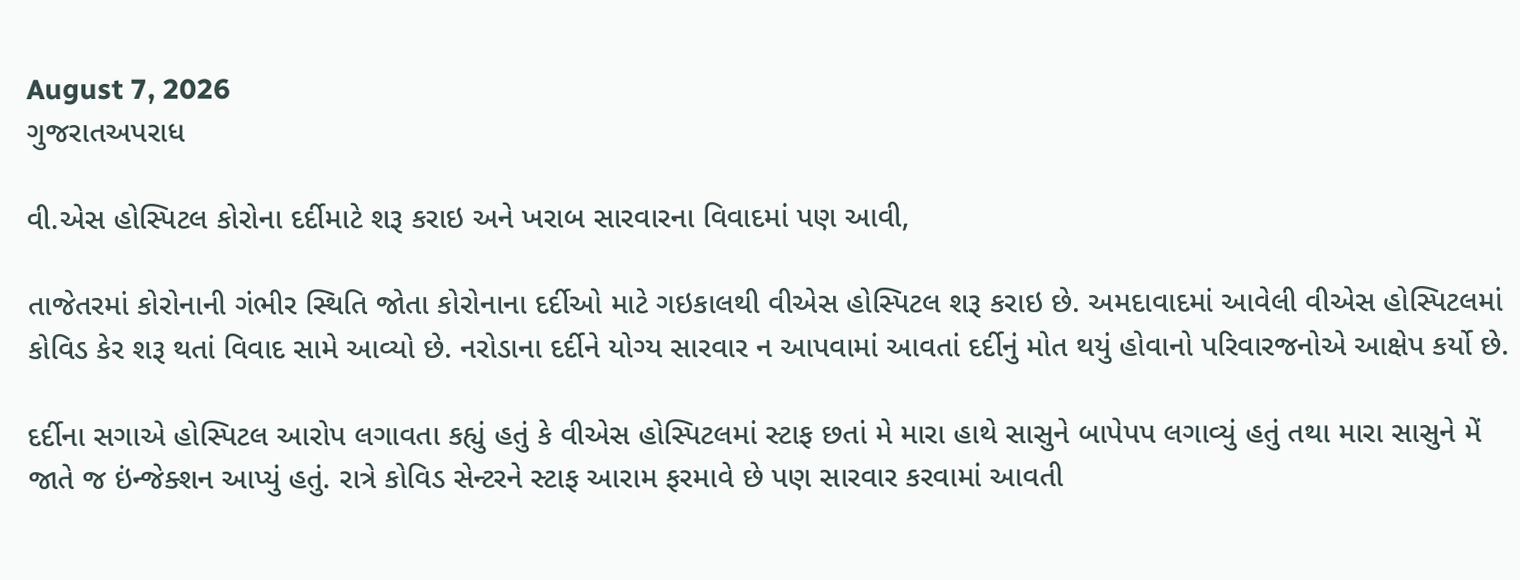August 7, 2026
ગુજરાતઅપરાધ

વી.એસ હોસ્પિટલ કોરોના દર્દીમાટે શરૂ કરાઇ અને ખરાબ સારવારના વિવાદમાં પણ આવી,

તાજેતરમાં કોરોનાની ગંભીર સ્થિતિ જોતા કોરોનાના દર્દીઓ માટે ગઇકાલથી વીએસ હોસ્પિટલ શરૂ કરાઇ છે. અમદાવાદમાં આવેલી વીએસ હોસ્પિટલમાં કોવિડ કેર શરૂ થતાં વિવાદ સામે આવ્યો છે. નરોડાના દર્દીને યોગ્ય સારવાર ન આપવામાં આવતાં દર્દીનું મોત થયું હોવાનો પરિવારજનોએ આક્ષેપ કર્યો છે.

દર્દીના સગાએ હોસ્પિટલ આરોપ લગાવતા કહ્યું હતું કે વીએસ હોસ્પિટલમાં સ્ટાફ છતાં મે મારા હાથે સાસુને બાપેપપ લગાવ્યું હતું તથા મારા સાસુને મેં જાતે જ ઇંન્જેક્શન આપ્યું હતું. રાત્રે કોવિડ સેન્ટરને સ્ટાફ આરામ ફરમાવે છે પણ સારવાર કરવામાં આવતી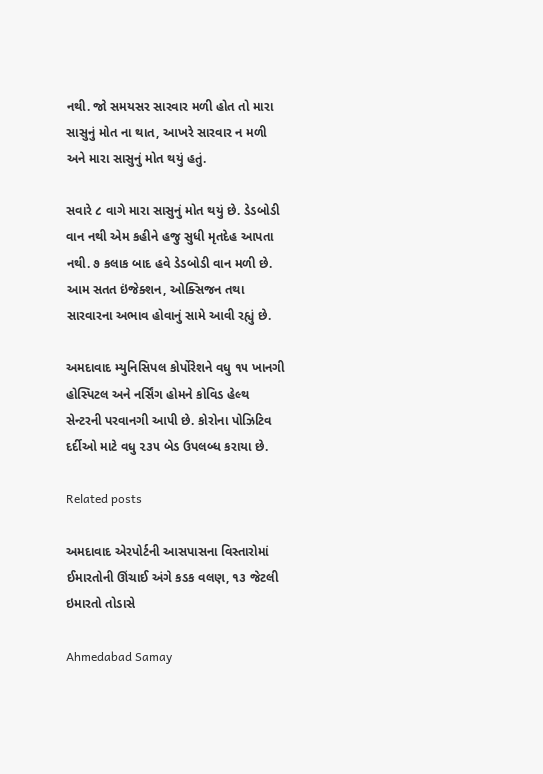નથી. જો સમયસર સારવાર મળી હોત તો મારા સાસુનું મોત ના થાત, આખરે સારવાર ન મળી અને મારા સાસુનું મોત થયું હતું.

સવારે ૮ વાગે મારા સાસુનું મોત થયું છે. ડેડબોડી વાન નથી એમ કહીને હજુ સુધી મૃતદેહ આપતા નથી. ૭ કલાક બાદ હવે ડેડબોડી વાન મળી છે. આમ સતત ઇંજેક્શન, ઓક્સિજન તથા સારવારના અભાવ હોવાનું સામે આવી રહ્યું છે.

અમદાવાદ મ્યુનિસિપલ કોર્પોરેશને વધુ ૧૫ ખાનગી હોસ્પિટલ અને નર્સિંગ હોમને કોવિડ હેલ્થ સેન્ટરની પરવાનગી આપી છે. કોરોના પોઝિટિવ દર્દીઓ માટે વધુ ૨૩૫ બેડ ઉપલબ્ધ કરાયા છે.

Related posts

અમદાવાદ એરપોર્ટની આસપાસના વિસ્તારોમાં ઈમારતોની ઊંચાઈ અંગે કડક વલણ, ૧૩ જેટલી ઇમારતો તોડાસે

Ahmedabad Samay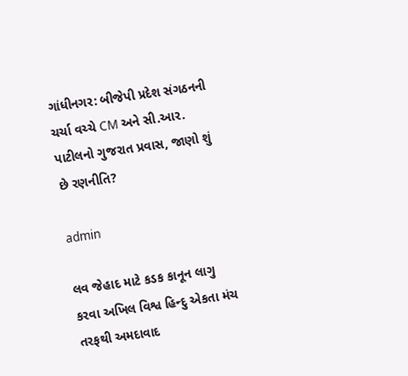ગાંધીનગર: બીજેપી પ્રદેશ સંગઠનની ચર્ચા વચ્ચે CM અને સી.આર. પાટીલનો ગુજરાત પ્રવાસ, જાણો શું છે રણનીતિ?

admin

લવ જેહાદ માટે કડક કાનૂન લાગુ કરવા અખિલ વિશ્વ હિન્દુ એકતા મંચ તરફથી અમદાવાદ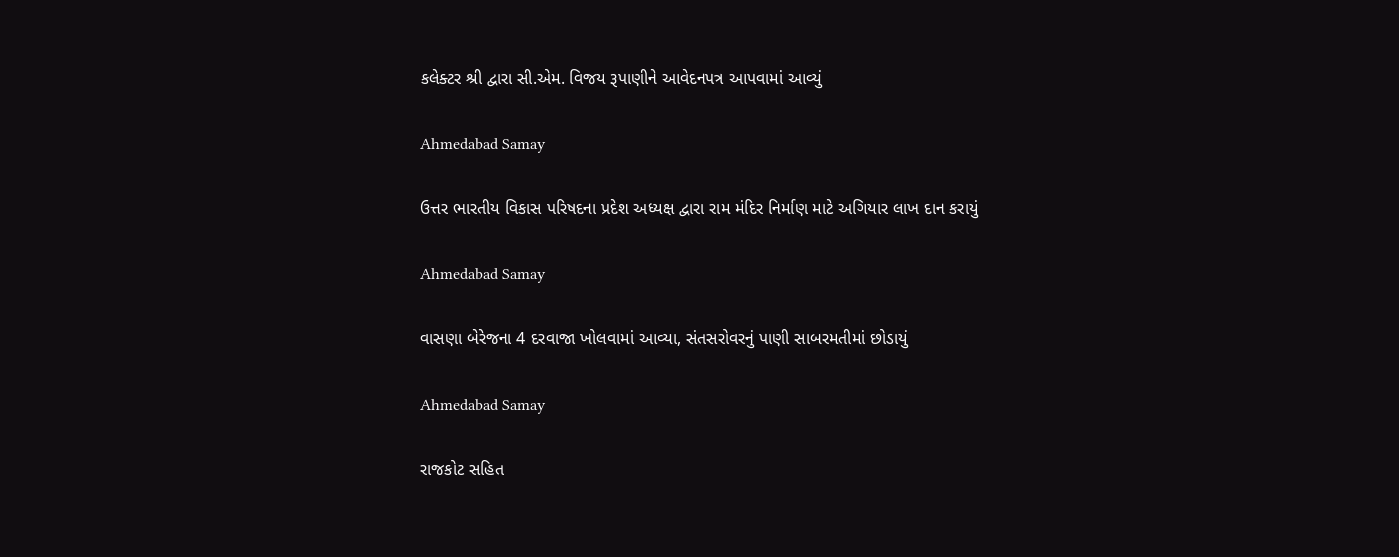કલેક્ટર શ્રી દ્વારા સી.એમ. વિજય રૂપાણીને આવેદનપત્ર આપવામાં આવ્યું

Ahmedabad Samay

ઉત્તર ભારતીય વિકાસ પરિષદના પ્રદેશ અધ્યક્ષ દ્વારા રામ મંદિર નિર્માણ માટે અગિયાર લાખ દાન કરાયું

Ahmedabad Samay

વાસણા બેરેજના 4 દરવાજા ખોલવામાં આવ્યા, સંતસરોવરનું પાણી સાબરમતીમાં છોડાયું

Ahmedabad Samay

રાજકોટ સહિત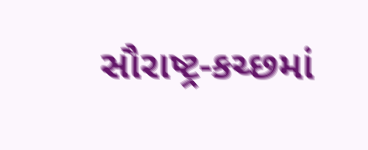સૌરાષ્‍ટ્ર-કચ્‍છમાં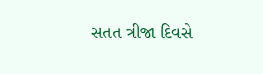સતત ત્રીજા દિવસે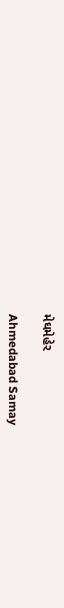મેઘમેહેર

Ahmedabad Samay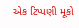એક ટિપ્પણી મૂકો